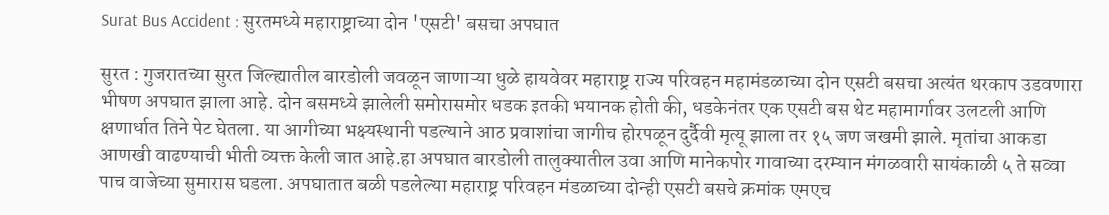Surat Bus Accident : सुरतमध्ये महाराष्ट्राच्या दोन 'एसटी' बसचा अपघात

सुरत : गुजरातच्या सुरत जिल्ह्यातील बारडोली जवळून जाणाऱ्या धुळे हायवेवर महाराष्ट्र राज्य परिवहन महामंडळाच्या दोन एसटी बसचा अत्यंत थरकाप उडवणारा भीषण अपघात झाला आहे. दोन बसमध्ये झालेली समोरासमोर धडक इतकी भयानक होती की, धडकेनंतर एक एसटी बस थेट महामार्गावर उलटली आणि क्षणार्धात तिने पेट घेतला. या आगीच्या भक्ष्यस्थानी पडल्याने आठ प्रवाशांचा जागीच होरपळून दुर्दैवी मृत्यू झाला तर १५ जण जखमी झाले. मृतांचा आकडा आणखी वाढण्याची भीती व्यक्त केली जात आहे.हा अपघात बारडोली तालुक्यातील उवा आणि मानेकपोर गावाच्या दरम्यान मंगळवारी सायंकाळी ५ ते सव्वा पाच वाजेच्या सुमारास घडला. अपघातात बळी पडलेल्या महाराष्ट्र परिवहन मंडळाच्या दोन्ही एसटी बसचे क्रमांक एमएच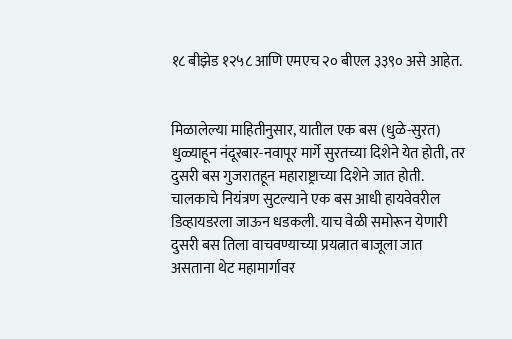१८ बीझेड १२५८ आणि एमएच २० बीएल ३३९० असे आहेत.


मिळालेल्या माहितीनुसार, यातील एक बस (धुळे-सुरत) धुळ्याहून नंदूरबार-नवापूर मार्गे सुरतच्या दिशेने येत होती, तर दुसरी बस गुजरातहून महाराष्ट्राच्या दिशेने जात होती. चालकाचे नियंत्रण सुटल्याने एक बस आधी हायवेवरील डिव्हायडरला जाऊन धडकली. याच वेळी समोरून येणारी दुसरी बस तिला वाचवण्याच्या प्रयत्नात बाजूला जात असताना थेट महामार्गावर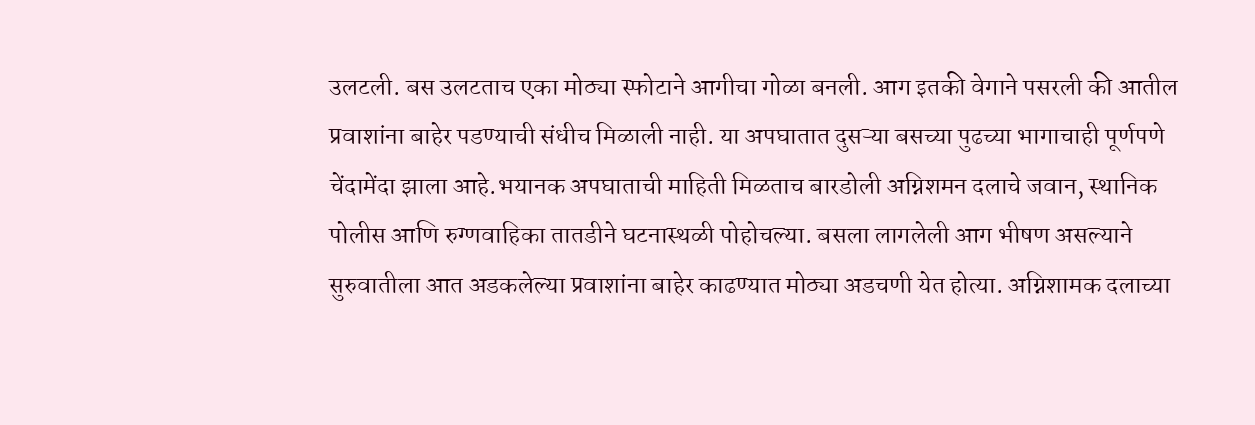उलटली. बस उलटताच एका मोठ्या स्फोटाने आगीचा गोळा बनली. आग इतकी वेगाने पसरली की आतील प्रवाशांना बाहेर पडण्याची संधीच मिळाली नाही. या अपघातात दुसऱ्या बसच्या पुढच्या भागाचाही पूर्णपणे चेंदामेंदा झाला आहे.भयानक अपघाताची माहिती मिळताच बारडोली अग्निशमन दलाचे जवान, स्थानिक पोलीस आणि रुग्णवाहिका तातडीने घटनास्थळी पोहोचल्या. बसला लागलेली आग भीषण असल्याने सुरुवातीला आत अडकलेल्या प्रवाशांना बाहेर काढण्यात मोठ्या अडचणी येत होत्या. अग्निशामक दलाच्या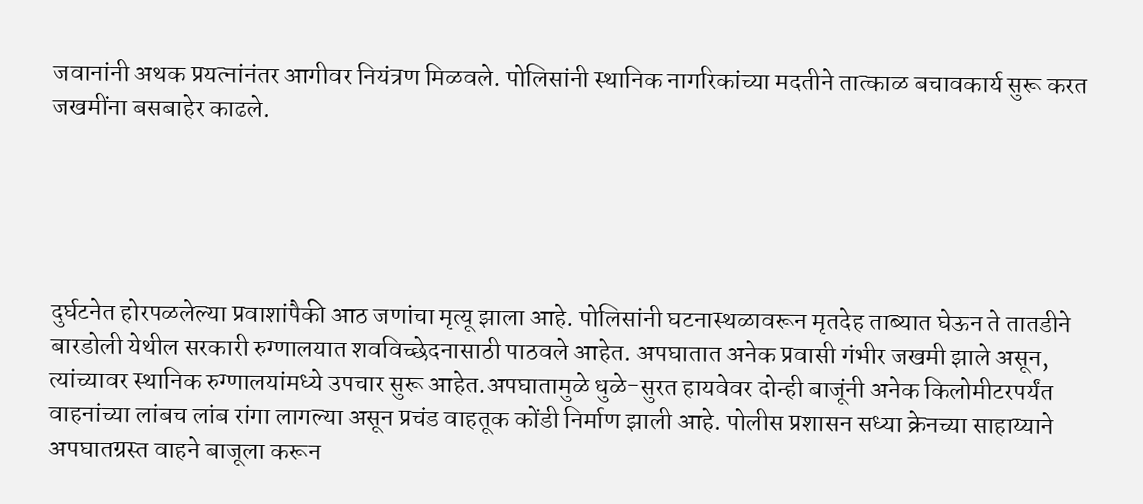जवानांनी अथक प्रयत्नांनंतर आगीवर नियंत्रण मिळवले. पोलिसांनी स्थानिक नागरिकांच्या मदतीने तात्काळ बचावकार्य सुरू करत जखमींना बसबाहेर काढले.





दुर्घटनेत होरपळलेल्या प्रवाशांपैकी आठ जणांचा मृत्यू झाला आहे. पोलिसांनी घटनास्थळावरून मृतदेह ताब्यात घेऊन ते तातडीने बारडोली येथील सरकारी रुग्णालयात शवविच्छेदनासाठी पाठवले आहेत. अपघातात अनेक प्रवासी गंभीर जखमी झाले असून, त्यांच्यावर स्थानिक रुग्णालयांमध्ये उपचार सुरू आहेत.अपघातामुळे धुळे-सुरत हायवेवर दोन्ही बाजूंनी अनेक किलोमीटरपर्यंत वाहनांच्या लांबच लांब रांगा लागल्या असून प्रचंड वाहतूक कोंडी निर्माण झाली आहे. पोलीस प्रशासन सध्या क्रेनच्या साहाय्याने अपघातग्रस्त वाहने बाजूला करून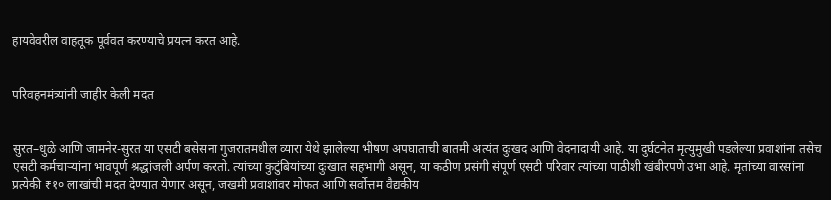हायवेवरील वाहतूक पूर्ववत करण्याचे प्रयत्न करत आहे.


परिवहनमंत्र्यांनी जाहीर केली मदत


सुरत–धुळे आणि जामनेर-सुरत या एसटी बसेसना गुजरातमधील व्यारा येथे झालेल्या भीषण अपघाताची बातमी अत्यंत दुःखद आणि वेदनादायी आहे. या दुर्घटनेत मृत्युमुखी पडलेल्या प्रवाशांना तसेच एसटी कर्मचाऱ्यांना भावपूर्ण श्रद्धांजली अर्पण करतो. त्यांच्या कुटुंबियांच्या दुःखात सहभागी असून, या कठीण प्रसंगी संपूर्ण एसटी परिवार त्यांच्या पाठीशी खंबीरपणे उभा आहे. मृतांच्या वारसांना प्रत्येकी ₹१० लाखांची मदत देण्यात येणार असून, जखमी प्रवाशांवर मोफत आणि सर्वोत्तम वैद्यकीय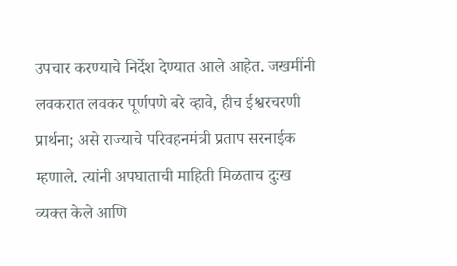उपचार करण्याचे निर्देश देण्यात आले आहेत. जखमींनी लवकरात लवकर पूर्णपणे बरे व्हावे, हीच ईश्वरचरणी प्रार्थना; असे राज्याचे परिवहनमंत्री प्रताप सरनाईक म्हणाले. त्यांनी अपघाताची माहिती मिळताच दुःख व्यक्त केले आणि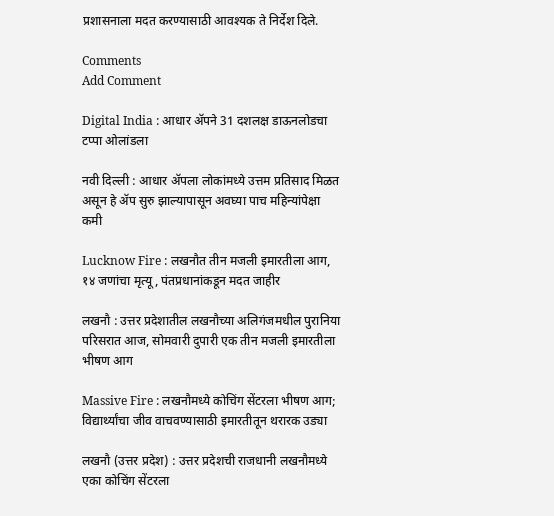प्रशासनाला मदत करण्यासाठी आवश्यक ते निर्देश दिले.

Comments
Add Comment

Digital India : आधार ॲपने 31 दशलक्ष डाऊनलोडचा टप्पा ओलांडला

नवी दिल्ली : आधार ॲपला लोकांमध्ये उत्तम प्रतिसाद मिळत असून हे ॲप सुरु झाल्यापासून अवघ्या पाच महिन्यांपेक्षा कमी

Lucknow Fire : लखनौत तीन मजली इमारतीला आग, १४ जणांचा मृत्यू, पंतप्रधानांकडून मदत जाहीर

लखनौ : उत्तर प्रदेशातील लखनौच्या अलिगंजमधील पुरानिया परिसरात आज, सोमवारी दुपारी एक तीन मजली इमारतीला भीषण आग

Massive Fire : लखनौमध्ये कोचिंग सेंटरला भीषण आग; विद्यार्थ्यांचा जीव वाचवण्यासाठी इमारतीतून थरारक उड्या

लखनौ (उत्तर प्रदेश) : उत्तर प्रदेशची राजधानी लखनौमध्ये एका कोचिंग सेंटरला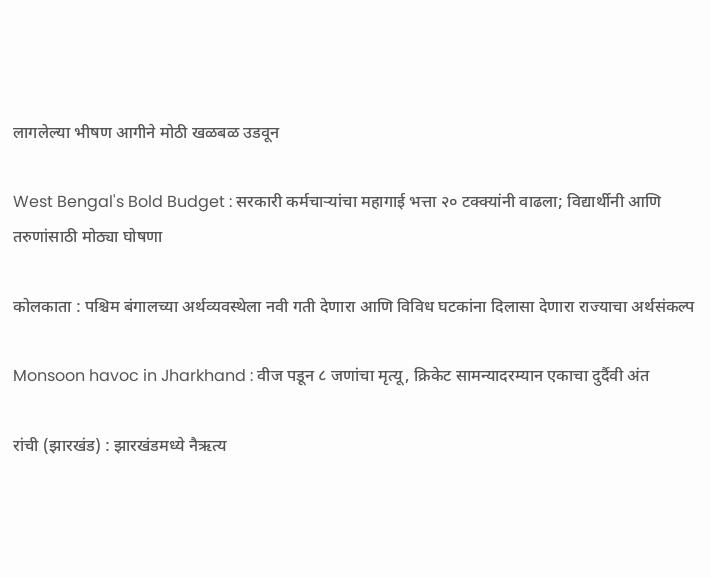लागलेल्या भीषण आगीने मोठी खळबळ उडवून

West Bengal's Bold Budget : सरकारी कर्मचाऱ्यांचा महागाई भत्ता २० टक्क्यांनी वाढला; विद्यार्थीनी आणि तरुणांसाठी मोठ्या घोषणा

कोलकाता : पश्चिम बंगालच्या अर्थव्यवस्थेला नवी गती देणारा आणि विविध घटकांना दिलासा देणारा राज्याचा अर्थसंकल्प

Monsoon havoc in Jharkhand : वीज पडून ८ जणांचा मृत्यू, क्रिकेट सामन्यादरम्यान एकाचा दुर्दैवी अंत

रांची (झारखंड) : झारखंडमध्ये नैऋत्य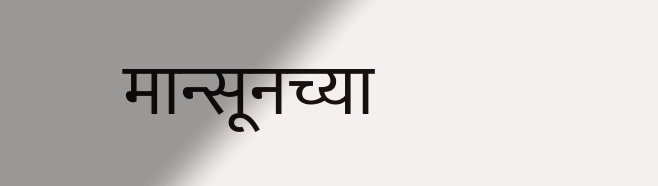मान्सूनच्या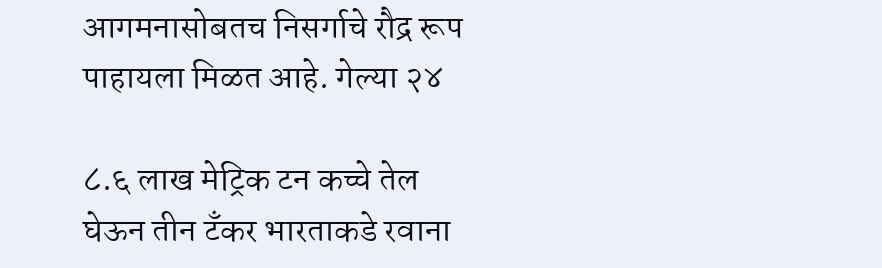आगमनासोबतच निसर्गाचे रौद्र रूप पाहायला मिळत आहे. गेल्या २४

८.६ लाख मेट्रिक टन कच्चे तेल घेऊन तीन टँकर भारताकडे रवाना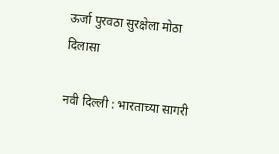ऊर्जा पुरवठा सुरक्षेला मोठा दिलासा

नवी दिल्ली : भारताच्या सागरी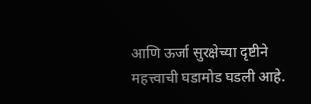आणि ऊर्जा सुरक्षेच्या दृष्टीने महत्त्वाची घडामोड घडली आहे.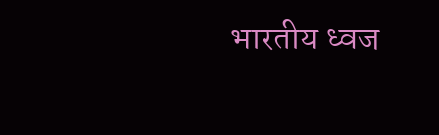भारतीय ध्वज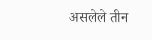असलेले तीन